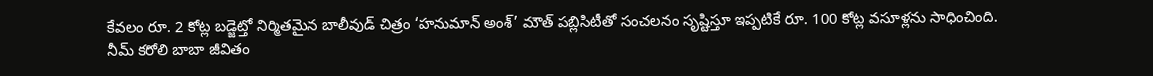కేవలం రూ. 2 కోట్ల బడ్జెట్తో నిర్మితమైన బాలీవుడ్ చిత్రం ‘హనుమాన్ అంశ్’ మౌత్ పబ్లిసిటీతో సంచలనం సృష్టిస్తూ ఇప్పటికే రూ. 100 కోట్ల వసూళ్లను సాధించింది.
నీమ్ కరోలి బాబా జీవితం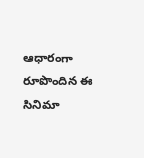ఆధారంగా రూపొందిన ఈ సినిమా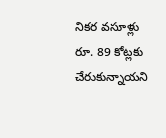నికర వసూళ్లు రూ. 89 కోట్లకు చేరుకున్నాయని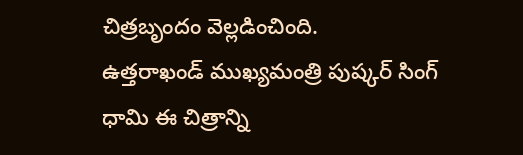చిత్రబృందం వెల్లడించింది.
ఉత్తరాఖండ్ ముఖ్యమంత్రి పుష్కర్ సింగ్ ధామి ఈ చిత్రాన్ని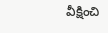వీక్షించి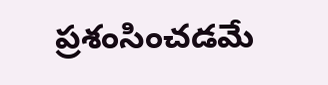ప్రశంసించడమే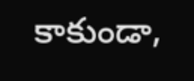కాకుండా,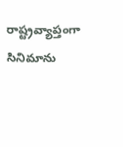రాష్ట్రవ్యాప్తంగా సినిమాను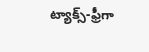ట్యాక్స్-ఫ్రీగా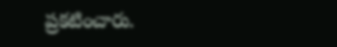ప్రకటించారు.